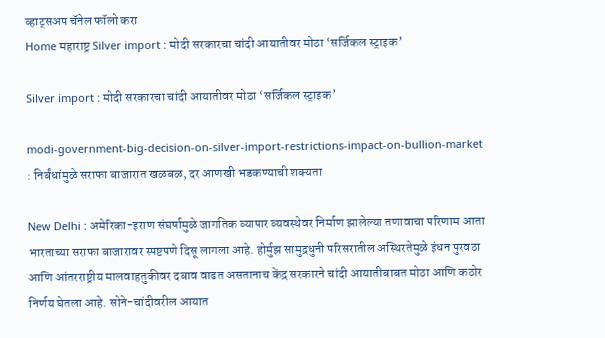व्हाट्सअप चॅनेल फॉलो करा
Home महाराष्ट्र Silver import : मोदी सरकारचा चांदी आयातीवर मोठा ‘सर्जिकल स्ट्राइक’

Silver import : मोदी सरकारचा चांदी आयातीवर मोठा ‘सर्जिकल स्ट्राइक’

modi-government-big-decision-on-silver-import-restrictions-impact-on-bullion-market : निर्बंधांमुळे सराफा बाजारात खळबळ, दर आणखी भडकण्याची शक्यता

New Delhi : अमेरिका-इराण संघर्षामुळे जागतिक व्यापार व्यवस्थेवर निर्माण झालेल्या तणावाचा परिणाम आता भारताच्या सराफा बाजारावर स्पष्टपणे दिसू लागला आहे. होर्मुझ सामुद्रधुनी परिसरातील अस्थिरतेमुळे इंधन पुरवठा आणि आंतरराष्ट्रीय मालवाहतुकीवर दबाव वाढत असतानाच केंद्र सरकारने चांदी आयातीबाबत मोठा आणि कठोर निर्णय घेतला आहे. सोने-चांदीवरील आयात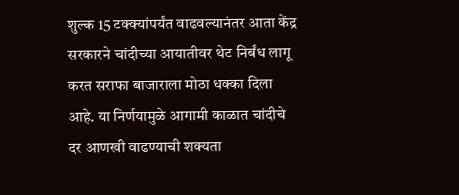शुल्क 15 टक्क्यांपर्यंत वाढवल्यानंतर आता केंद्र सरकारने चांदीच्या आयातीवर थेट निर्बंध लागू करत सराफा बाजाराला मोठा धक्का दिला आहे. या निर्णयामुळे आगामी काळात चांदीचे दर आणखी वाढण्याची शक्यता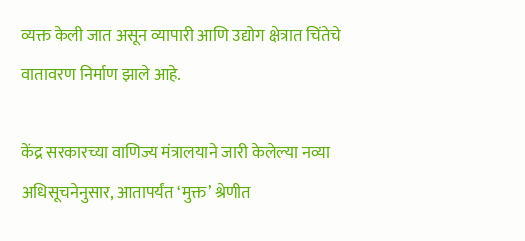व्यक्त केली जात असून व्यापारी आणि उद्योग क्षेत्रात चिंतेचे वातावरण निर्माण झाले आहे.

केंद्र सरकारच्या वाणिज्य मंत्रालयाने जारी केलेल्या नव्या अधिसूचनेनुसार, आतापर्यंत ‘मुक्त’ श्रेणीत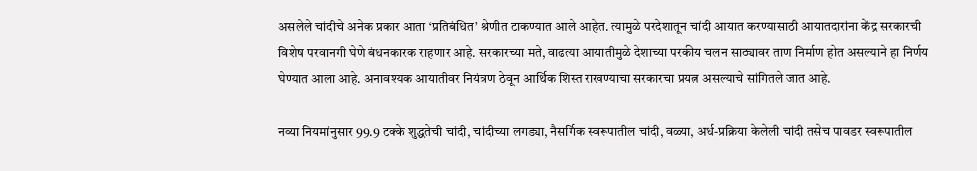असलेले चांदीचे अनेक प्रकार आता ‘प्रतिबंधित’ श्रेणीत टाकण्यात आले आहेत. त्यामुळे परदेशातून चांदी आयात करण्यासाठी आयातदारांना केंद्र सरकारची विशेष परवानगी घेणे बंधनकारक राहणार आहे. सरकारच्या मते, वाढत्या आयातीमुळे देशाच्या परकीय चलन साठ्यावर ताण निर्माण होत असल्याने हा निर्णय घेण्यात आला आहे. अनावश्यक आयातीवर नियंत्रण ठेवून आर्थिक शिस्त राखण्याचा सरकारचा प्रयत्न असल्याचे सांगितले जात आहे.

नव्या नियमांनुसार 99.9 टक्के शुद्धतेची चांदी, चांदीच्या लगड्या, नैसर्गिक स्वरूपातील चांदी, वळ्या, अर्ध-प्रक्रिया केलेली चांदी तसेच पावडर स्वरूपातील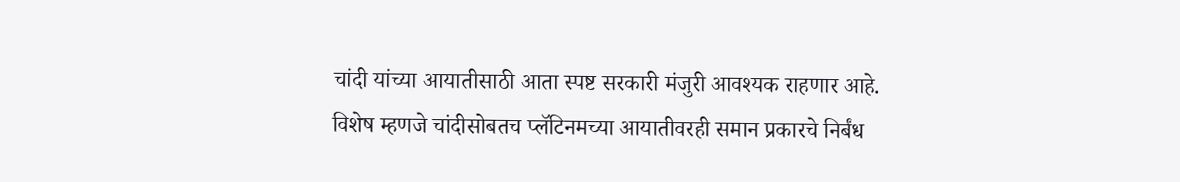चांदी यांच्या आयातीसाठी आता स्पष्ट सरकारी मंजुरी आवश्यक राहणार आहे. विशेष म्हणजे चांदीसोबतच प्लॅटिनमच्या आयातीवरही समान प्रकारचे निर्बंध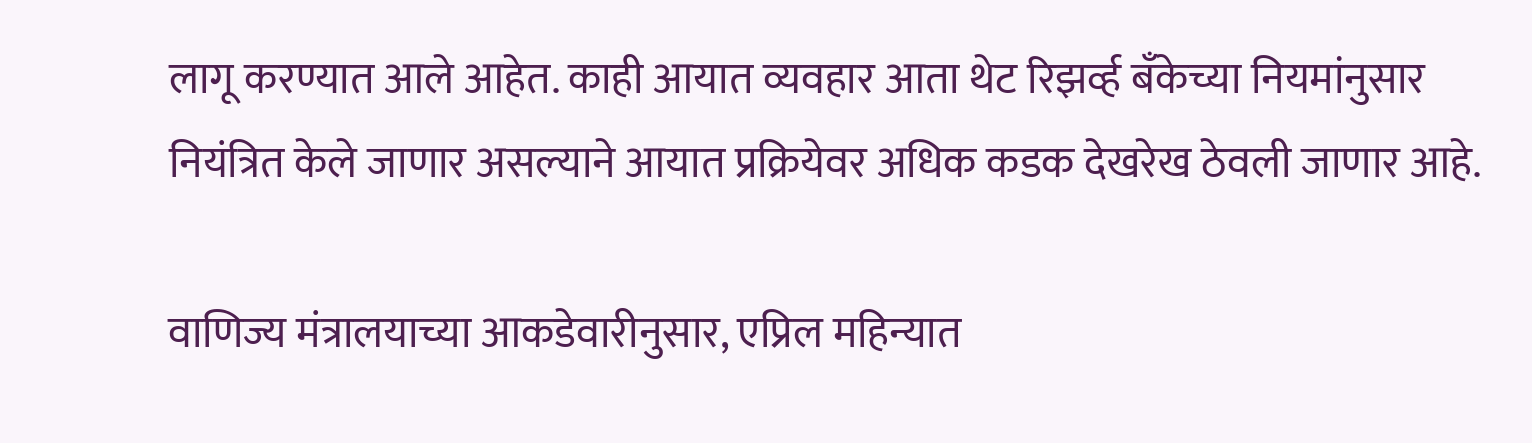लागू करण्यात आले आहेत. काही आयात व्यवहार आता थेट रिझर्व्ह बँकेच्या नियमांनुसार नियंत्रित केले जाणार असल्याने आयात प्रक्रियेवर अधिक कडक देखरेख ठेवली जाणार आहे.

वाणिज्य मंत्रालयाच्या आकडेवारीनुसार, एप्रिल महिन्यात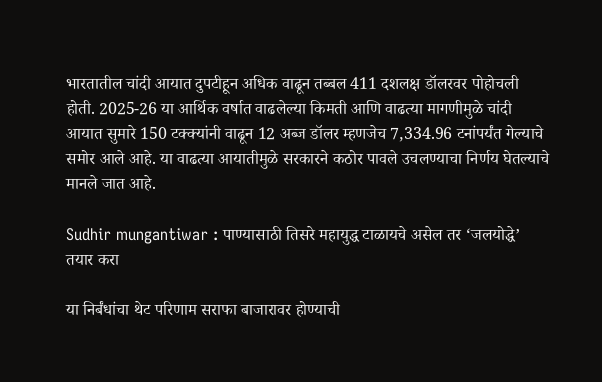भारतातील चांदी आयात दुपटीहून अधिक वाढून तब्बल 411 दशलक्ष डॉलरवर पोहोचली होती. 2025-26 या आर्थिक वर्षात वाढलेल्या किमती आणि वाढत्या मागणीमुळे चांदी आयात सुमारे 150 टक्क्यांनी वाढून 12 अब्ज डॉलर म्हणजेच 7,334.96 टनांपर्यंत गेल्याचे समोर आले आहे. या वाढत्या आयातीमुळे सरकारने कठोर पावले उचलण्याचा निर्णय घेतल्याचे मानले जात आहे.

Sudhir mungantiwar : पाण्यासाठी तिसरे महायुद्ध टाळायचे असेल तर ‘जलयोद्धे’ तयार करा

या निर्बंधांचा थेट परिणाम सराफा बाजारावर होण्याची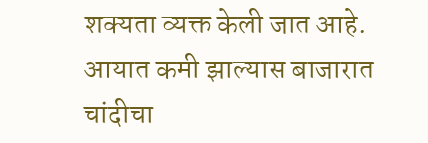शक्यता व्यक्त केली जात आहे. आयात कमी झाल्यास बाजारात चांदीचा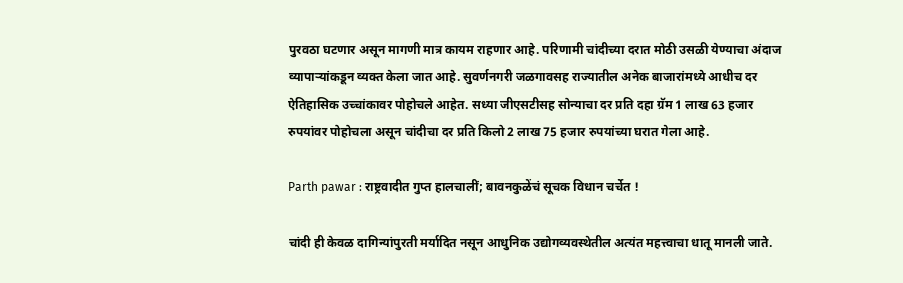पुरवठा घटणार असून मागणी मात्र कायम राहणार आहे. परिणामी चांदीच्या दरात मोठी उसळी येण्याचा अंदाज व्यापाऱ्यांकडून व्यक्त केला जात आहे. सुवर्णनगरी जळगावसह राज्यातील अनेक बाजारांमध्ये आधीच दर ऐतिहासिक उच्चांकावर पोहोचले आहेत. सध्या जीएसटीसह सोन्याचा दर प्रति दहा ग्रॅम 1 लाख 63 हजार रुपयांवर पोहोचला असून चांदीचा दर प्रति किलो 2 लाख 75 हजार रुपयांच्या घरात गेला आहे.

Parth pawar : राष्ट्रवादीत गुप्त हालचालीं; बावनकुळेंचं सूचक विधान चर्चेत !

चांदी ही केवळ दागिन्यांपुरती मर्यादित नसून आधुनिक उद्योगव्यवस्थेतील अत्यंत महत्त्वाचा धातू मानली जाते.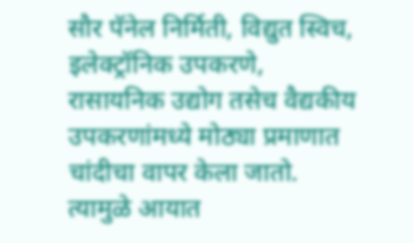सौर पॅनेल निर्मिती, विद्युत स्विच, इलेक्ट्रॉनिक उपकरणे, रासायनिक उद्योग तसेच वैद्यकीय उपकरणांमध्ये मोठ्या प्रमाणात चांदीचा वापर केला जातो. त्यामुळे आयात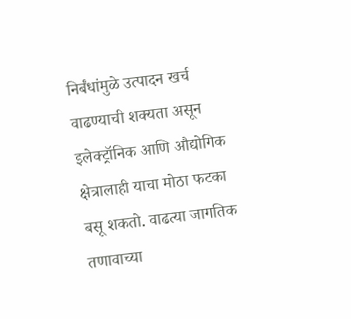निर्बंधांमुळे उत्पादन खर्च वाढण्याची शक्यता असून इलेक्ट्रॉनिक आणि औद्योगिक क्षेत्रालाही याचा मोठा फटका बसू शकतो. वाढत्या जागतिक तणावाच्या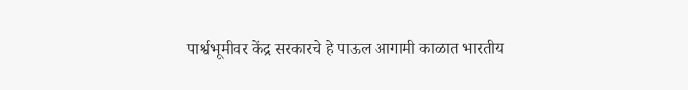पार्श्वभूमीवर केंद्र सरकारचे हे पाऊल आगामी काळात भारतीय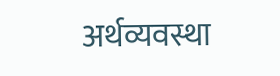अर्थव्यवस्था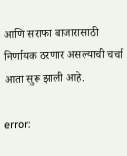आणि सराफा बाजारासाठी निर्णायक ठरणार असल्याची चर्चा आता सुरू झाली आहे.

error: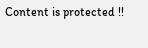Content is protected !!